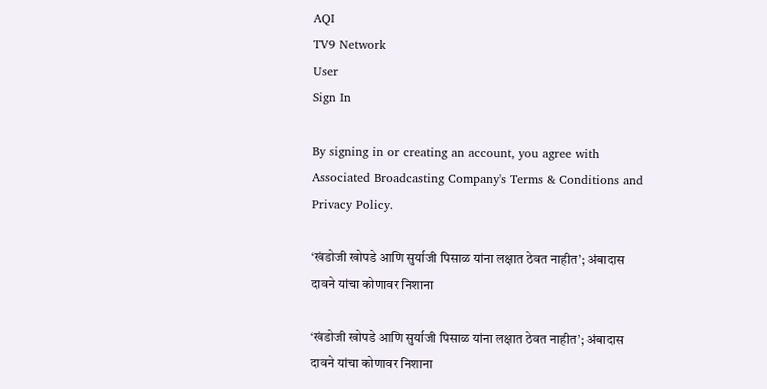AQI
TV9 Network
User
Sign In

By signing in or creating an account, you agree with Associated Broadcasting Company's Terms & Conditions and Privacy Policy.

‘खंडोजी खोपडे आणि सुर्याजी पिसाळ यांना लक्षात ठेवत नाहीत’; अंबादास दावने यांचा कोणावर निशाना

‘खंडोजी खोपडे आणि सुर्याजी पिसाळ यांना लक्षात ठेवत नाहीत’; अंबादास दावने यांचा कोणावर निशाना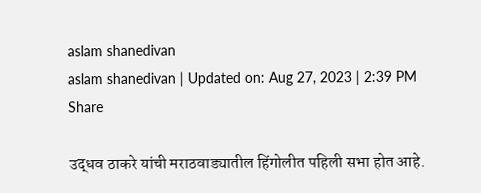aslam shanedivan
aslam shanedivan | Updated on: Aug 27, 2023 | 2:39 PM
Share

उद्धव ठाकरे यांची मराठवाड्यातील हिंगोलीत पहिली सभा होत आहे.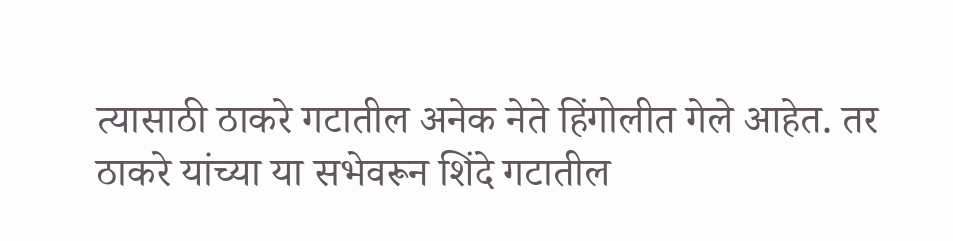त्यासाठी ठाकरे गटातील अनेक नेते हिंगोलीत गेले आहेत. तर ठाकरे यांच्या या सभेवरून शिंदे गटातील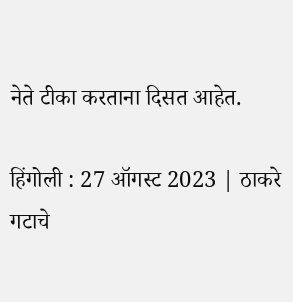नेते टीका करताना दिसत आहेत.

हिंगोली : 27 ऑगस्ट 2023 | ठाकरे गटाचे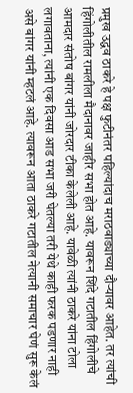प्रमुख उद्धव ठाकरे हे पक्ष फुटीनंतर पहिल्यांदाच मराठवाड्याच्या दौऱ्यावर आहेत. तर त्यांची हिंगोलीतील रामलीला मैदानावर जाहीर सभा होत आहे. यावरून शिंदे गटातील हिंगोलीचे आमदार संतोष बांगर यांनी जोरदार टीका केलेली आहे. यावेळी त्यांनी ठाकरे यांना टोला लगावताना, त्यांनी एक दिवसा आड सभा जरी घेतल्या तरी येथे काही फरक पडणार नाही असे बांगर यांनी म्हटलं आहे. त्यावरून आता ठाकरे गटातील नेत्यानी समाचार घेणं सुरू केलं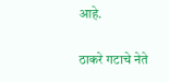आहे.

ठाकरे गटाचे नेते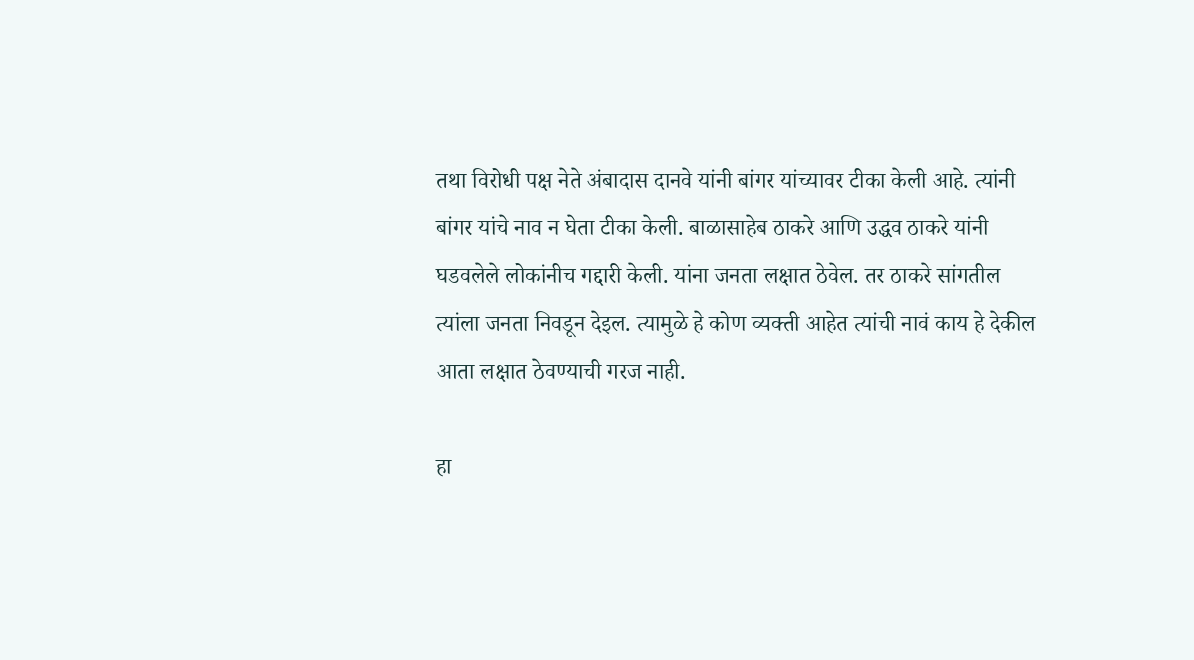तथा विरोधी पक्ष नेते अंबादास दानवे यांनी बांगर यांच्यावर टीका केली आहे. त्यांनी बांगर यांचे नाव न घेता टीका केली. बाळासाहेब ठाकरे आणि उद्धव ठाकरे यांनी घडवलेले लोकांनीच गद्दारी केली. यांना जनता लक्षात ठेवेल. तर ठाकरे सांगतील त्यांला जनता निवडून देइल. त्यामुळे हे कोण व्यक्ती आहेत त्यांची नावं काय हे देकील आता लक्षात ठेवण्याची गरज नाही.

हा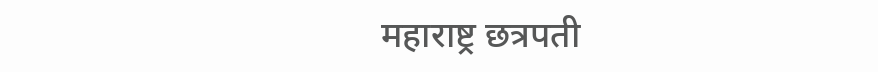महाराष्ट्र छत्रपती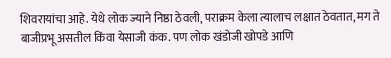शिवरायांचा आहे. येथे लोक ज्याने निष्ठा ठेवली, पराक्रम केला त्यालाच लक्षात ठेवतात, मग ते बाजीप्रभू असतील किंवा येसाजी कंक. पण लोक खंडोजी खोपडे आणि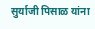सुर्याजी पिसाळ यांना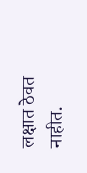लक्षात ठेवत नाहीत.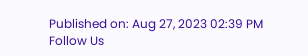Published on: Aug 27, 2023 02:39 PM
Follow Us